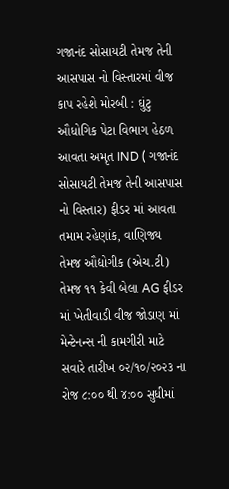ગજાનંદ સોસાયટી તેમજ તેની આસપાસ નો વિસ્તારમાં વીજ કાપ રહેશે મોરબી : ઘુંટુ ઔધોગિક પેટા વિભાગ હેઠળ આવતા અમૃત IND ( ગજાનંદ સોસાયટી તેમજ તેની આસપાસ નો વિસ્તાર) ફીડર માં આવતા તમામ રહેણાંક, વાણિજ્ય તેમજ ઔદ્યોગીક (એચ.ટી) તેમજ ૧૧ કેવી બેલા AG ફીડર માં ખેતીવાડી વીજ જોડાણ માં મેન્ટેનન્સ ની કામગીરી માટે સવારે તારીખ ૦૨/૧૦/૨૦૨૩ ના રોજ ૮:૦૦ થી ૪:૦૦ સુધીમાં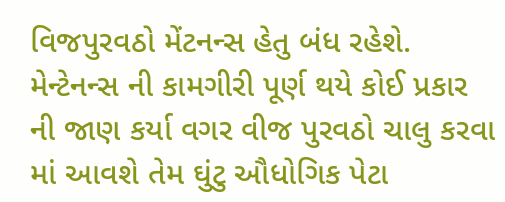વિજપુરવઠો મેંટનન્સ હેતુ બંધ રહેશે. મેન્ટેનન્સ ની કામગીરી પૂર્ણ થયે કોઈ પ્રકાર ની જાણ કર્યા વગર વીજ પુરવઠો ચાલુ કરવા માં આવશે તેમ ઘુંટુ ઔધોગિક પેટા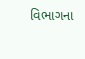વિભાગના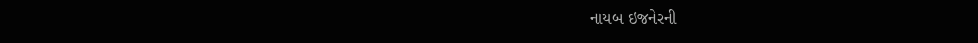નાયબ ઇજનેરની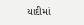યાદીમાં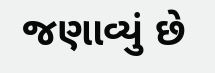જણાવ્યું છે